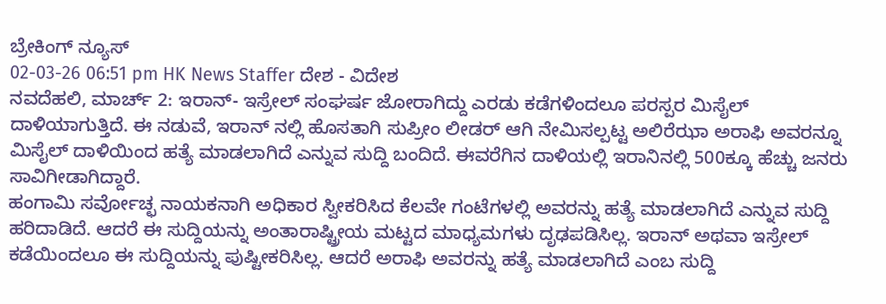ಬ್ರೇಕಿಂಗ್ ನ್ಯೂಸ್
02-03-26 06:51 pm HK News Staffer ದೇಶ - ವಿದೇಶ
ನವದೆಹಲಿ, ಮಾರ್ಚ್ 2: ಇರಾನ್- ಇಸ್ರೇಲ್ ಸಂಘರ್ಷ ಜೋರಾಗಿದ್ದು ಎರಡು ಕಡೆಗಳಿಂದಲೂ ಪರಸ್ಪರ ಮಿಸೈಲ್ ದಾಳಿಯಾಗುತ್ತಿದೆ. ಈ ನಡುವೆ, ಇರಾನ್ ನಲ್ಲಿ ಹೊಸತಾಗಿ ಸುಪ್ರೀಂ ಲೀಡರ್ ಆಗಿ ನೇಮಿಸಲ್ಪಟ್ಟ ಅಲಿರೆಝಾ ಅರಾಫಿ ಅವರನ್ನೂ ಮಿಸೈಲ್ ದಾಳಿಯಿಂದ ಹತ್ಯೆ ಮಾಡಲಾಗಿದೆ ಎನ್ನುವ ಸುದ್ದಿ ಬಂದಿದೆ. ಈವರೆಗಿನ ದಾಳಿಯಲ್ಲಿ ಇರಾನಿನಲ್ಲಿ 500ಕ್ಕೂ ಹೆಚ್ಚು ಜನರು ಸಾವಿಗೀಡಾಗಿದ್ದಾರೆ.
ಹಂಗಾಮಿ ಸರ್ವೋಚ್ಛ ನಾಯಕನಾಗಿ ಅಧಿಕಾರ ಸ್ವೀಕರಿಸಿದ ಕೆಲವೇ ಗಂಟೆಗಳಲ್ಲಿ ಅವರನ್ನು ಹತ್ಯೆ ಮಾಡಲಾಗಿದೆ ಎನ್ನುವ ಸುದ್ದಿ ಹರಿದಾಡಿದೆ. ಆದರೆ ಈ ಸುದ್ದಿಯನ್ನು ಅಂತಾರಾಷ್ಟ್ರೀಯ ಮಟ್ಟದ ಮಾಧ್ಯಮಗಳು ದೃಢಪಡಿಸಿಲ್ಲ. ಇರಾನ್ ಅಥವಾ ಇಸ್ರೇಲ್ ಕಡೆಯಿಂದಲೂ ಈ ಸುದ್ದಿಯನ್ನು ಪುಷ್ಟೀಕರಿಸಿಲ್ಲ. ಆದರೆ ಅರಾಫಿ ಅವರನ್ನು ಹತ್ಯೆ ಮಾಡಲಾಗಿದೆ ಎಂಬ ಸುದ್ದಿ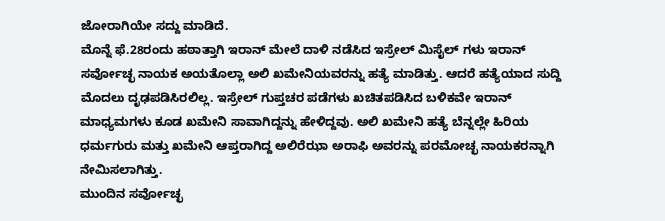ಜೋರಾಗಿಯೇ ಸದ್ದು ಮಾಡಿದೆ.
ಮೊನ್ನೆ ಫೆ.28ರಂದು ಹಠಾತ್ತಾಗಿ ಇರಾನ್ ಮೇಲೆ ದಾಳಿ ನಡೆಸಿದ ಇಸ್ರೇಲ್ ಮಿಸೈಲ್ ಗಳು ಇರಾನ್ ಸರ್ವೋಚ್ಛ ನಾಯಕ ಅಯತೊಲ್ಲಾ ಅಲಿ ಖಮೇನಿಯವರನ್ನು ಹತ್ಯೆ ಮಾಡಿತ್ತು. ಆದರೆ ಹತ್ಯೆಯಾದ ಸುದ್ದಿ ಮೊದಲು ದೃಢಪಡಿಸಿರಲಿಲ್ಲ. ಇಸ್ರೇಲ್ ಗುಪ್ತಚರ ಪಡೆಗಳು ಖಚಿತಪಡಿಸಿದ ಬಳಿಕವೇ ಇರಾನ್ ಮಾಧ್ಯಮಗಳು ಕೂಡ ಖಮೇನಿ ಸಾವಾಗಿದ್ದನ್ನು ಹೇಳಿದ್ದವು. ಅಲಿ ಖಮೇನಿ ಹತ್ಯೆ ಬೆನ್ನಲ್ಲೇ ಹಿರಿಯ ಧರ್ಮಗುರು ಮತ್ತು ಖಮೇನಿ ಆಪ್ತರಾಗಿದ್ದ ಅಲಿರೆಝಾ ಅರಾಫಿ ಅವರನ್ನು ಪರಮೋಚ್ಛ ನಾಯಕರನ್ನಾಗಿ ನೇಮಿಸಲಾಗಿತ್ತು.
ಮುಂದಿನ ಸರ್ವೋಚ್ಛ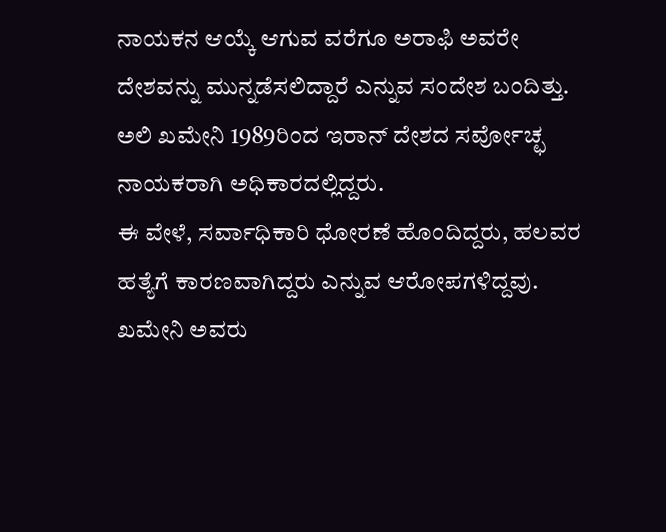ನಾಯಕನ ಆಯ್ಕೆ ಆಗುವ ವರೆಗೂ ಅರಾಫಿ ಅವರೇ ದೇಶವನ್ನು ಮುನ್ನಡೆಸಲಿದ್ದಾರೆ ಎನ್ನುವ ಸಂದೇಶ ಬಂದಿತ್ತು. ಅಲಿ ಖಮೇನಿ 1989ರಿಂದ ಇರಾನ್ ದೇಶದ ಸರ್ವೋಚ್ಛ ನಾಯಕರಾಗಿ ಅಧಿಕಾರದಲ್ಲಿದ್ದರು.
ಈ ವೇಳೆ, ಸರ್ವಾಧಿಕಾರಿ ಧೋರಣೆ ಹೊಂದಿದ್ದರು, ಹಲವರ ಹತ್ಯೆಗೆ ಕಾರಣವಾಗಿದ್ದರು ಎನ್ನುವ ಆರೋಪಗಳಿದ್ದವು. ಖಮೇನಿ ಅವರು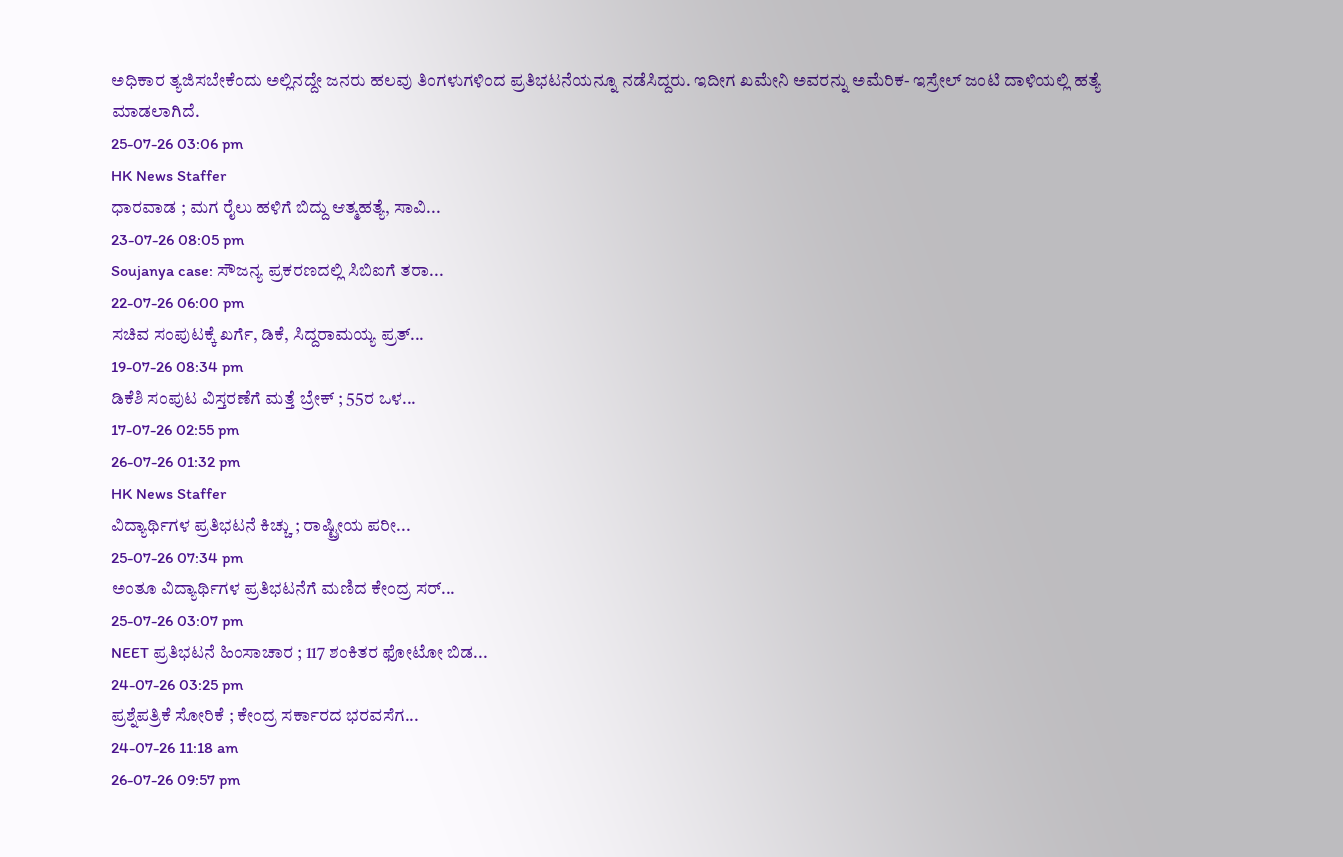ಅಧಿಕಾರ ತ್ಯಜಿಸಬೇಕೆಂದು ಅಲ್ಲಿನದ್ದೇ ಜನರು ಹಲವು ತಿಂಗಳುಗಳಿಂದ ಪ್ರತಿಭಟನೆಯನ್ನೂ ನಡೆಸಿದ್ದರು. ಇದೀಗ ಖಮೇನಿ ಅವರನ್ನು ಅಮೆರಿಕ- ಇಸ್ರೇಲ್ ಜಂಟಿ ದಾಳಿಯಲ್ಲಿ ಹತ್ಯೆ ಮಾಡಲಾಗಿದೆ.
25-07-26 03:06 pm
HK News Staffer
ಧಾರವಾಡ ; ಮಗ ರೈಲು ಹಳಿಗೆ ಬಿದ್ದು ಆತ್ಮಹತ್ಯೆ, ಸಾವಿ...
23-07-26 08:05 pm
Soujanya case: ಸೌಜನ್ಯ ಪ್ರಕರಣದಲ್ಲಿ ಸಿಬಿಐಗೆ ತರಾ...
22-07-26 06:00 pm
ಸಚಿವ ಸಂಪುಟಕ್ಕೆ ಖರ್ಗೆ, ಡಿಕೆ, ಸಿದ್ದರಾಮಯ್ಯ ಪ್ರತ್...
19-07-26 08:34 pm
ಡಿಕೆಶಿ ಸಂಪುಟ ವಿಸ್ತರಣೆಗೆ ಮತ್ತೆ ಬ್ರೇಕ್ ; 55ರ ಒಳ...
17-07-26 02:55 pm
26-07-26 01:32 pm
HK News Staffer
ವಿದ್ಯಾರ್ಥಿಗಳ ಪ್ರತಿಭಟನೆ ಕಿಚ್ಚು ; ರಾಷ್ಟ್ರೀಯ ಪರೀ...
25-07-26 07:34 pm
ಅಂತೂ ವಿದ್ಯಾರ್ಥಿಗಳ ಪ್ರತಿಭಟನೆಗೆ ಮಣಿದ ಕೇಂದ್ರ ಸರ್...
25-07-26 03:07 pm
NEET ಪ್ರತಿಭಟನೆ ಹಿಂಸಾಚಾರ ; 117 ಶಂಕಿತರ ಫೋಟೋ ಬಿಡ...
24-07-26 03:25 pm
ಪ್ರಶ್ನೆಪತ್ರಿಕೆ ಸೋರಿಕೆ ; ಕೇಂದ್ರ ಸರ್ಕಾರದ ಭರವಸೆಗ...
24-07-26 11:18 am
26-07-26 09:57 pm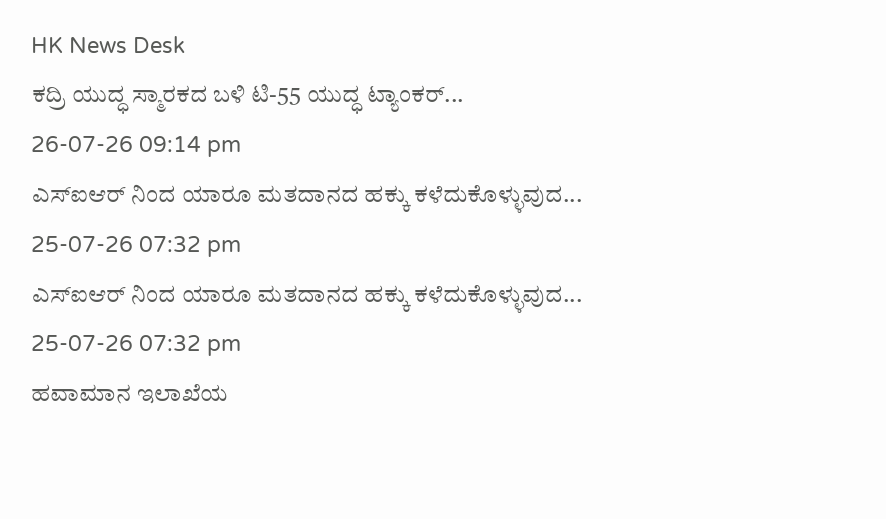HK News Desk
ಕದ್ರಿ ಯುದ್ಧ ಸ್ಮಾರಕದ ಬಳಿ ಟಿ-55 ಯುದ್ಧ ಟ್ಯಾಂಕರ್...
26-07-26 09:14 pm
ಎಸ್ಐಆರ್ ನಿಂದ ಯಾರೂ ಮತದಾನದ ಹಕ್ಕು ಕಳೆದುಕೊಳ್ಳುವುದ...
25-07-26 07:32 pm
ಎಸ್ಐಆರ್ ನಿಂದ ಯಾರೂ ಮತದಾನದ ಹಕ್ಕು ಕಳೆದುಕೊಳ್ಳುವುದ...
25-07-26 07:32 pm
ಹವಾಮಾನ ಇಲಾಖೆಯ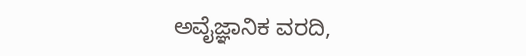ಅವೈಜ್ಞಾನಿಕ ವರದಿ,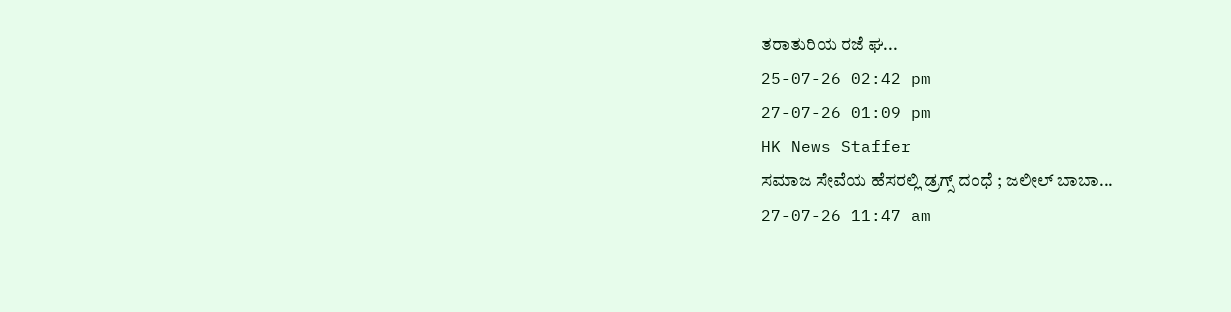ತರಾತುರಿಯ ರಜೆ ಘ...
25-07-26 02:42 pm
27-07-26 01:09 pm
HK News Staffer
ಸಮಾಜ ಸೇವೆಯ ಹೆಸರಲ್ಲಿ ಡ್ರಗ್ಸ್ ದಂಧೆ ; ಜಲೀಲ್ ಬಾಬಾ...
27-07-26 11:47 am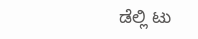ಡೆಲ್ಲಿ ಟು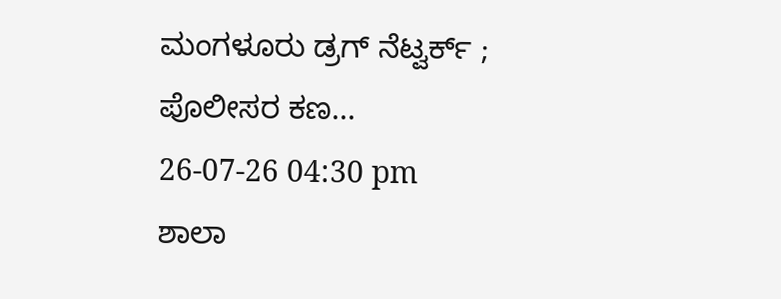ಮಂಗಳೂರು ಡ್ರಗ್ ನೆಟ್ವರ್ಕ್ ; ಪೊಲೀಸರ ಕಣ...
26-07-26 04:30 pm
ಶಾಲಾ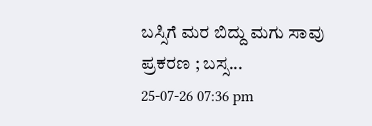ಬಸ್ಸಿಗೆ ಮರ ಬಿದ್ದು ಮಗು ಸಾವು ಪ್ರಕರಣ ; ಬಸ್ಸ...
25-07-26 07:36 pm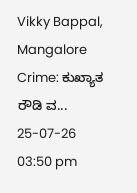Vikky Bappal, Mangalore Crime: ಕುಖ್ಯಾತ ರೌಡಿ ವ...
25-07-26 03:50 pm